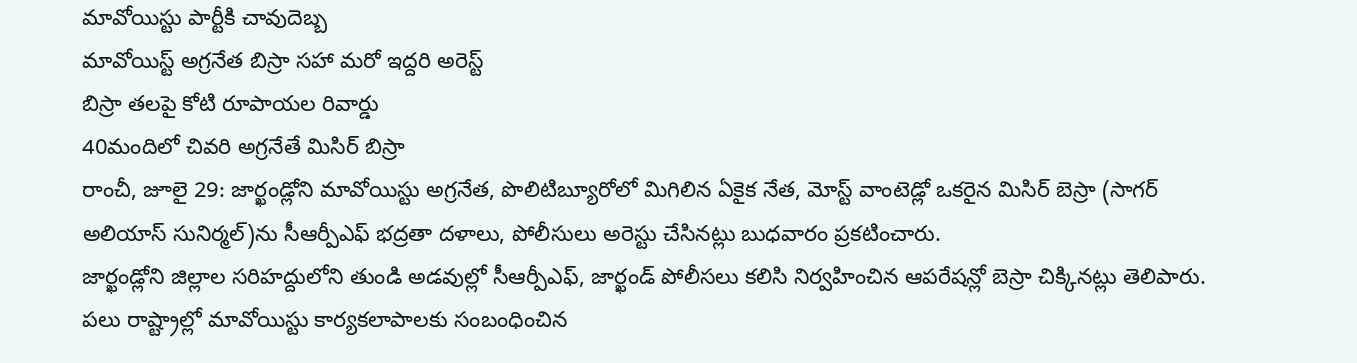మావోయిస్టు పార్టీకి చావుదెబ్బ
మావోయిస్ట్ అగ్రనేత బిస్రా సహా మరో ఇద్దరి అరెస్ట్
బిస్రా తలపై కోటి రూపాయల రివార్డు
40మందిలో చివరి అగ్రనేతే మిసిర్ బిస్రా
రాంచీ, జూలై 29: జార్ఖండ్లోని మావోయిస్టు అగ్రనేత, పొలిటిబ్యూరోలో మిగిలిన ఏకైక నేత, మోస్ట్ వాంటెడ్లో ఒకరైన మిసిర్ బెస్రా (సాగర్ అలియాస్ సునిర్మల్)ను సీఆర్పీఎఫ్ భద్రతా దళాలు, పోలీసులు అరెస్టు చేసినట్లు బుధవారం ప్రకటించారు.
జార్ఖండ్లోని జిల్లాల సరిహద్దులోని తుండి అడవుల్లో సీఆర్పీఎఫ్, జార్ఖండ్ పోలీసలు కలిసి నిర్వహించిన ఆపరేషన్లో బెస్రా చిక్కినట్లు తెలిపారు. పలు రాష్ట్రాల్లో మావోయిస్టు కార్యకలాపాలకు సంబంధించిన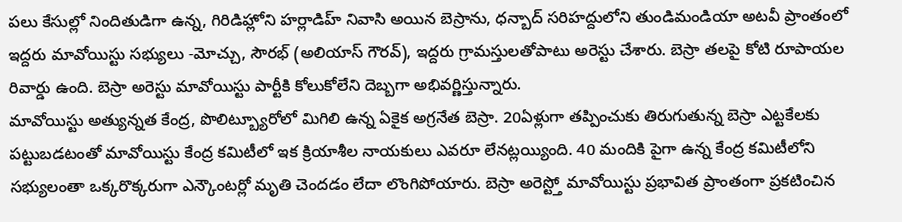పలు కేసుల్లో నిందితుడిగా ఉన్న, గిరిడిహ్లోని హర్లాడిహ్ నివాసి అయిన బెస్రాను, ధన్బాద్ సరిహద్దులోని తుండిమండియా అటవీ ప్రాంతంలో ఇద్దరు మావోయిస్టు సభ్యులు -మోచ్చు, సౌరభ్ (అలియాస్ గౌరవ్), ఇద్దరు గ్రామస్తులతోపాటు అరెస్టు చేశారు. బెస్రా తలపై కోటి రూపాయల రివార్డు ఉంది. బెస్రా అరెస్టు మావోయిస్టు పార్టీకి కోలుకోలేని దెబ్బగా అభివర్ణిస్తున్నారు.
మావోయిస్టు అత్యున్నత కేంద్ర, పొలిట్బ్యూరోలో మిగిలి ఉన్న ఏకైక అగ్రనేత బెస్రా. 20ఏళ్లుగా తప్పించుకు తిరుగుతున్న బెస్రా ఎట్టకేలకు పట్టుబడటంతో మావోయిస్టు కేంద్ర కమిటీలో ఇక క్రియాశీల నాయకులు ఎవరూ లేనట్లయ్యింది. 40 మందికి పైగా ఉన్న కేంద్ర కమిటీలోని సభ్యులంతా ఒక్కరొక్కరుగా ఎన్కౌంటర్లో మృతి చెందడం లేదా లొంగిపోయారు. బెస్రా అరెస్ట్తో మావోయిస్టు ప్రభావిత ప్రాంతంగా ప్రకటించిన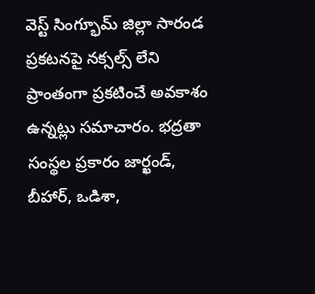వెస్ట్ సింగ్భూమ్ జిల్లా సారండ ప్రకటనపై నక్సల్స్ లేని ప్రాంతంగా ప్రకటించే అవకాశం ఉన్నట్లు సమాచారం. భద్రతా సంస్థల ప్రకారం జార్ఖండ్, బీహార్, ఒడిశా,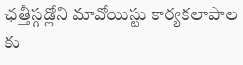ఛత్తీస్గడ్లోని మావోయిస్టు కార్యకలాపాల కు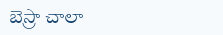బెస్రా చాలా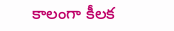కాలంగా కీలక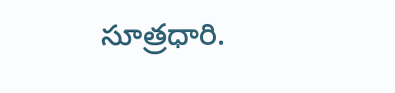సూత్రధారి.